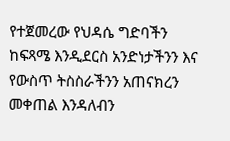የተጀመረው የህዳሴ ግድባችን ከፍጻሜ እንዲደርስ አንድነታችንን እና የውስጥ ትስስራችንን አጠናክረን መቀጠል እንዳለብን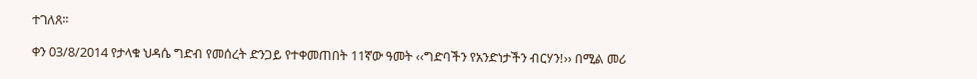ተገለጸ፡፡

ቀን 03/8/2014 የታላቁ ህዳሴ ግድብ የመሰረት ድንጋይ የተቀመጠበት 11ኛው ዓመት ‹‹ግድባችን የአንድነታችን ብርሃን!›› በሚል መሪ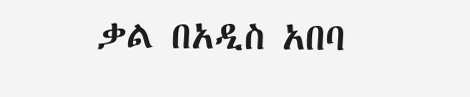ቃል በአዲስ አበባ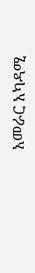አመራር አካዳሚ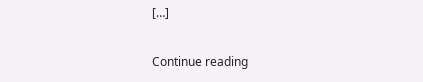[…]

Continue reading